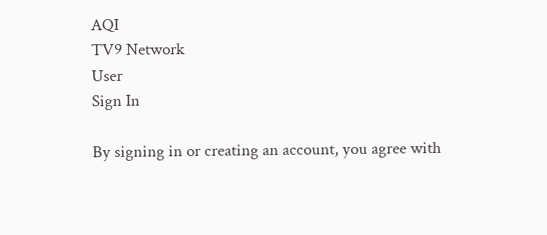AQI
TV9 Network
User
Sign In

By signing in or creating an account, you agree with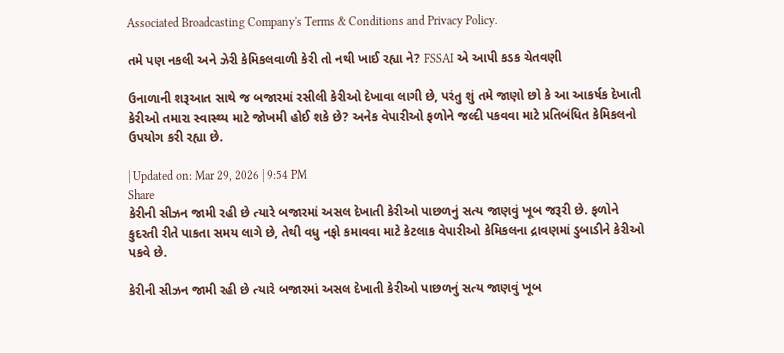Associated Broadcasting Company's Terms & Conditions and Privacy Policy.

તમે પણ નકલી અને ઝેરી કેમિકલવાળી કેરી તો નથી ખાઈ રહ્યા ને? FSSAI એ આપી કડક ચેતવણી

ઉનાળાની શરૂઆત સાથે જ બજારમાં રસીલી કેરીઓ દેખાવા લાગી છે, પરંતુ શું તમે જાણો છો કે આ આકર્ષક દેખાતી કેરીઓ તમારા સ્વાસ્થ્ય માટે જોખમી હોઈ શકે છે? અનેક વેપારીઓ ફળોને જલ્દી પકવવા માટે પ્રતિબંધિત કેમિકલનો ઉપયોગ કરી રહ્યા છે.

| Updated on: Mar 29, 2026 | 9:54 PM
Share
કેરીની સીઝન જામી રહી છે ત્યારે બજારમાં અસલ દેખાતી કેરીઓ પાછળનું સત્ય જાણવું ખૂબ જરૂરી છે. ફળોને કુદરતી રીતે પાકતા સમય લાગે છે, તેથી વધુ નફો કમાવવા માટે કેટલાક વેપારીઓ કેમિકલના દ્રાવણમાં ડુબાડીને કેરીઓ પકવે છે.

કેરીની સીઝન જામી રહી છે ત્યારે બજારમાં અસલ દેખાતી કેરીઓ પાછળનું સત્ય જાણવું ખૂબ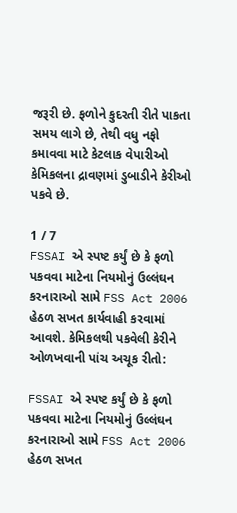જરૂરી છે. ફળોને કુદરતી રીતે પાકતા સમય લાગે છે, તેથી વધુ નફો કમાવવા માટે કેટલાક વેપારીઓ કેમિકલના દ્રાવણમાં ડુબાડીને કેરીઓ પકવે છે.

1 / 7
FSSAI એ સ્પષ્ટ કર્યું છે કે ફળો પકવવા માટેના નિયમોનું ઉલ્લંઘન કરનારાઓ સામે FSS Act 2006 હેઠળ સખત કાર્યવાહી કરવામાં આવશે. કેમિકલથી પકવેલી કેરીને ઓળખવાની પાંચ અચૂક રીતો:

FSSAI એ સ્પષ્ટ કર્યું છે કે ફળો પકવવા માટેના નિયમોનું ઉલ્લંઘન કરનારાઓ સામે FSS Act 2006 હેઠળ સખત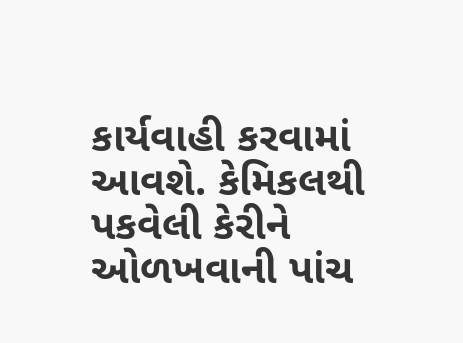કાર્યવાહી કરવામાં આવશે. કેમિકલથી પકવેલી કેરીને ઓળખવાની પાંચ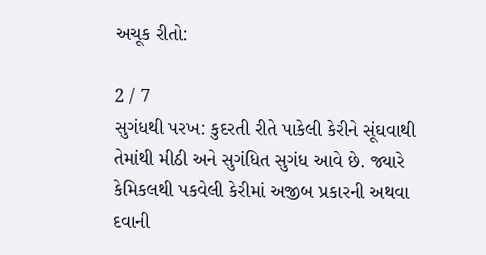અચૂક રીતો:

2 / 7
સુગંધથી પરખ: કુદરતી રીતે પાકેલી કેરીને સૂંઘવાથી તેમાંથી મીઠી અને સુગંધિત સુગંધ આવે છે. જ્યારે કેમિકલથી પકવેલી કેરીમાં અજીબ પ્રકારની અથવા દવાની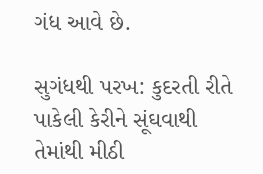ગંધ આવે છે.

સુગંધથી પરખ: કુદરતી રીતે પાકેલી કેરીને સૂંઘવાથી તેમાંથી મીઠી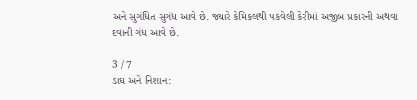અને સુગંધિત સુગંધ આવે છે. જ્યારે કેમિકલથી પકવેલી કેરીમાં અજીબ પ્રકારની અથવા દવાની ગંધ આવે છે.

3 / 7
ડાઘ અને નિશાન: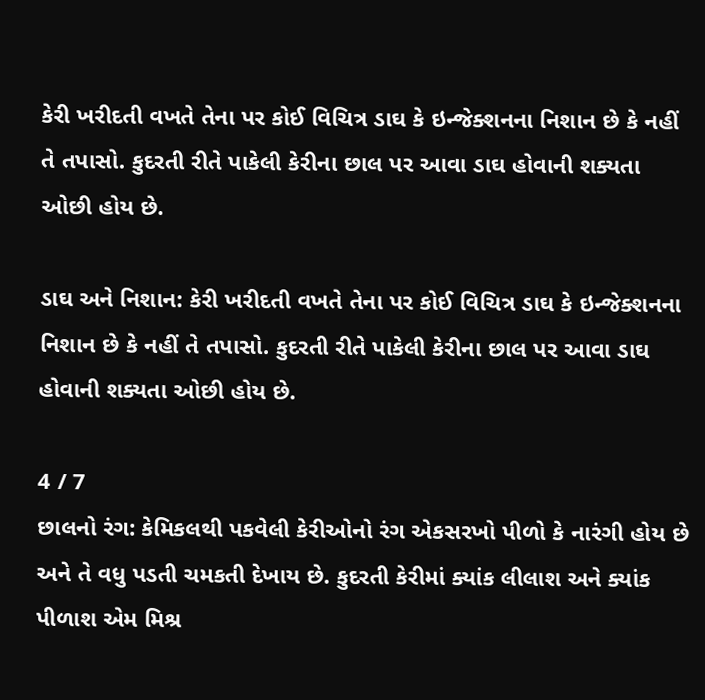કેરી ખરીદતી વખતે તેના પર કોઈ વિચિત્ર ડાઘ કે ઇન્જેક્શનના નિશાન છે કે નહીં તે તપાસો. કુદરતી રીતે પાકેલી કેરીના છાલ પર આવા ડાઘ હોવાની શક્યતા ઓછી હોય છે.

ડાઘ અને નિશાન: કેરી ખરીદતી વખતે તેના પર કોઈ વિચિત્ર ડાઘ કે ઇન્જેક્શનના નિશાન છે કે નહીં તે તપાસો. કુદરતી રીતે પાકેલી કેરીના છાલ પર આવા ડાઘ હોવાની શક્યતા ઓછી હોય છે.

4 / 7
છાલનો રંગ: કેમિકલથી પકવેલી કેરીઓનો રંગ એકસરખો પીળો કે નારંગી હોય છે અને તે વધુ પડતી ચમકતી દેખાય છે. કુદરતી કેરીમાં ક્યાંક લીલાશ અને ક્યાંક પીળાશ એમ મિશ્ર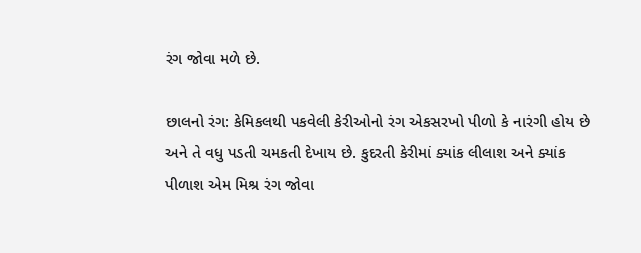રંગ જોવા મળે છે.

છાલનો રંગ: કેમિકલથી પકવેલી કેરીઓનો રંગ એકસરખો પીળો કે નારંગી હોય છે અને તે વધુ પડતી ચમકતી દેખાય છે. કુદરતી કેરીમાં ક્યાંક લીલાશ અને ક્યાંક પીળાશ એમ મિશ્ર રંગ જોવા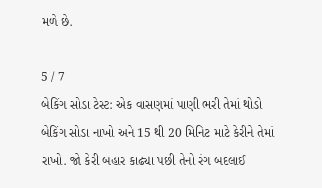મળે છે.

5 / 7
બેકિંગ સોડા ટેસ્ટ: એક વાસણમાં પાણી ભરી તેમાં થોડો બેકિંગ સોડા નાખો અને 15 થી 20 મિનિટ માટે કેરીને તેમાં રાખો. જો કેરી બહાર કાઢ્યા પછી તેનો રંગ બદલાઈ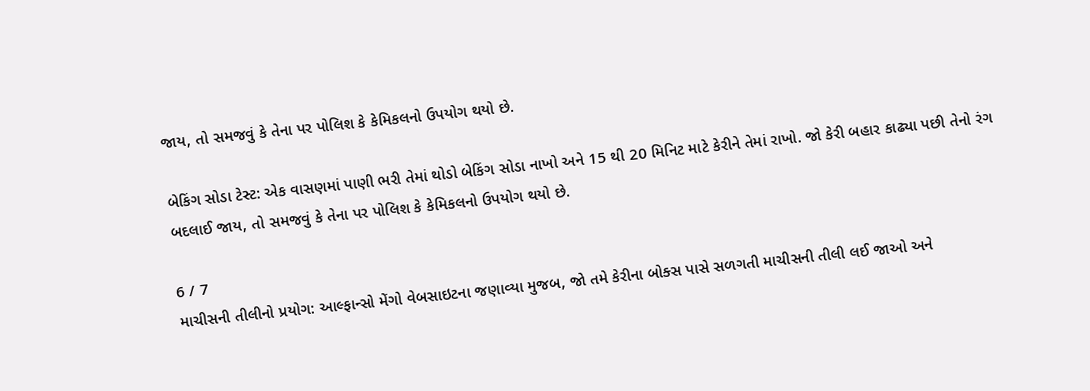જાય, તો સમજવું કે તેના પર પોલિશ કે કેમિકલનો ઉપયોગ થયો છે.

બેકિંગ સોડા ટેસ્ટ: એક વાસણમાં પાણી ભરી તેમાં થોડો બેકિંગ સોડા નાખો અને 15 થી 20 મિનિટ માટે કેરીને તેમાં રાખો. જો કેરી બહાર કાઢ્યા પછી તેનો રંગ બદલાઈ જાય, તો સમજવું કે તેના પર પોલિશ કે કેમિકલનો ઉપયોગ થયો છે.

6 / 7
માચીસની તીલીનો પ્રયોગ: આલ્ફાન્સો મેંગો વેબસાઇટના જણાવ્યા મુજબ, જો તમે કેરીના બોક્સ પાસે સળગતી માચીસની તીલી લઈ જાઓ અને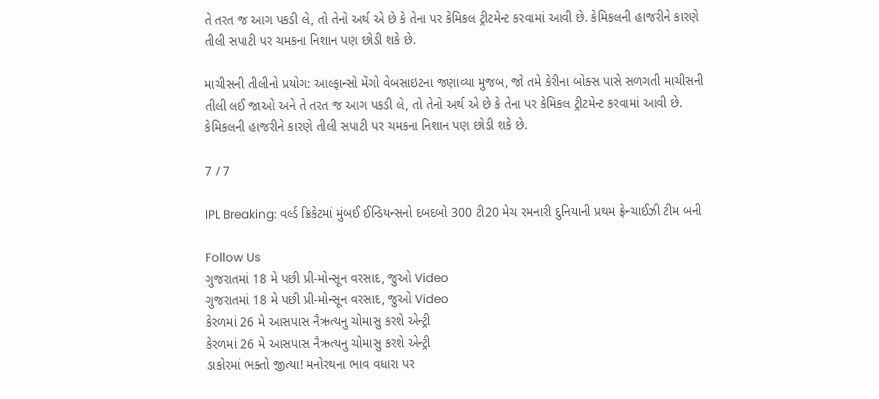તે તરત જ આગ પકડી લે, તો તેનો અર્થ એ છે કે તેના પર કેમિકલ ટ્રીટમેન્ટ કરવામાં આવી છે. કેમિકલની હાજરીને કારણે તીલી સપાટી પર ચમકના નિશાન પણ છોડી શકે છે.

માચીસની તીલીનો પ્રયોગ: આલ્ફાન્સો મેંગો વેબસાઇટના જણાવ્યા મુજબ, જો તમે કેરીના બોક્સ પાસે સળગતી માચીસની તીલી લઈ જાઓ અને તે તરત જ આગ પકડી લે, તો તેનો અર્થ એ છે કે તેના પર કેમિકલ ટ્રીટમેન્ટ કરવામાં આવી છે. કેમિકલની હાજરીને કારણે તીલી સપાટી પર ચમકના નિશાન પણ છોડી શકે છે.

7 / 7

IPL Breaking: વર્લ્ડ ક્રિકેટમાં મુંબઈ ઈન્ડિયન્સનો દબદબો 300 ટી20 મેચ રમનારી દુનિયાની પ્રથમ ફ્રેન્ચાઈઝી ટીમ બની

Follow Us
ગુજરાતમાં 18 મે પછી પ્રી-મોન્સૂન વરસાદ, જુઓ Video
ગુજરાતમાં 18 મે પછી પ્રી-મોન્સૂન વરસાદ, જુઓ Video
કેરળમાં 26 મે આસપાસ નૈઋત્યનુ ચોમાસુ કરશે એન્ટ્રી
કેરળમાં 26 મે આસપાસ નૈઋત્યનુ ચોમાસુ કરશે એન્ટ્રી
ડાકોરમાં ભક્તો જીત્યા! મનોરથના ભાવ વધારા પર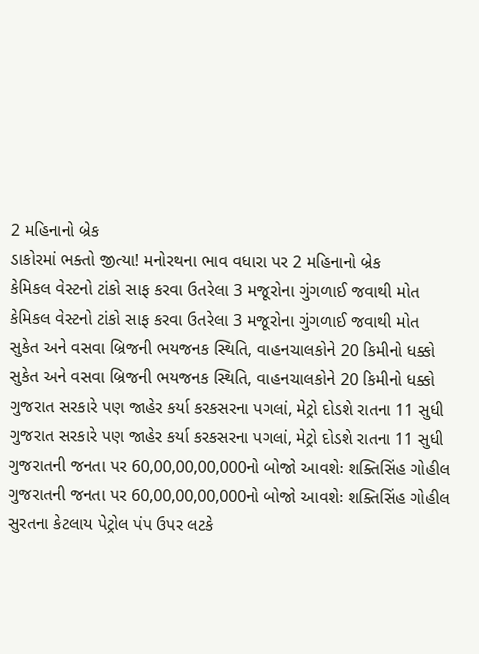2 મહિનાનો બ્રેક
ડાકોરમાં ભક્તો જીત્યા! મનોરથના ભાવ વધારા પર 2 મહિનાનો બ્રેક
કેમિકલ વેસ્ટનો ટાંકો સાફ કરવા ઉતરેલા 3 મજૂરોના ગુંગળાઈ જવાથી મોત
કેમિકલ વેસ્ટનો ટાંકો સાફ કરવા ઉતરેલા 3 મજૂરોના ગુંગળાઈ જવાથી મોત
સુકેત અને વસવા બ્રિજની ભયજનક સ્થિતિ, વાહનચાલકોને 20 કિમીનો ધક્કો
સુકેત અને વસવા બ્રિજની ભયજનક સ્થિતિ, વાહનચાલકોને 20 કિમીનો ધક્કો
ગુજરાત સરકારે પણ જાહેર કર્યા કરકસરના પગલાં, મેટ્રો દોડશે રાતના 11 સુધી
ગુજરાત સરકારે પણ જાહેર કર્યા કરકસરના પગલાં, મેટ્રો દોડશે રાતના 11 સુધી
ગુજરાતની જનતા પર 60,00,00,00,000નો બોજો આવશેઃ શક્તિસિંહ ગોહીલ
ગુજરાતની જનતા પર 60,00,00,00,000નો બોજો આવશેઃ શક્તિસિંહ ગોહીલ
સુરતના કેટલાય પેટ્રોલ પંપ ઉપર લટકે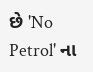છે 'No Petrol' ના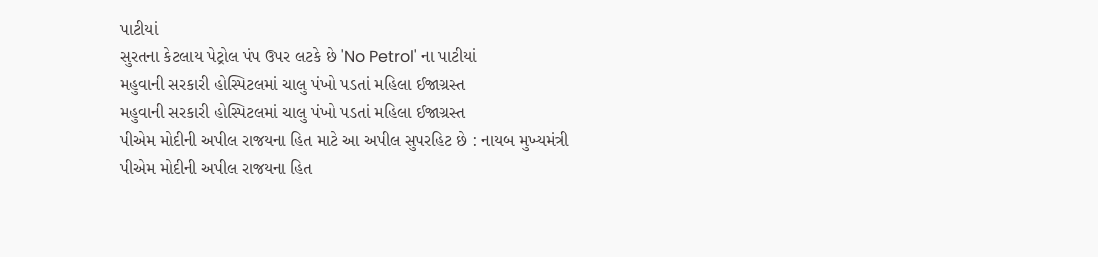પાટીયાં
સુરતના કેટલાય પેટ્રોલ પંપ ઉપર લટકે છે 'No Petrol' ના પાટીયાં
મહુવાની સરકારી હોસ્પિટલમાં ચાલુ પંખો પડતાં મહિલા ઈજાગ્રસ્ત
મહુવાની સરકારી હોસ્પિટલમાં ચાલુ પંખો પડતાં મહિલા ઈજાગ્રસ્ત
પીએમ મોદીની અપીલ રાજયના હિત માટે આ અપીલ સુપરહિટ છે : નાયબ મુખ્યમંત્રી
પીએમ મોદીની અપીલ રાજયના હિત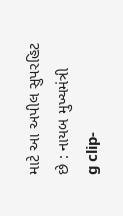માટે આ અપીલ સુપરહિટ છે : નાયબ મુખ્યમંત્રી
g clip-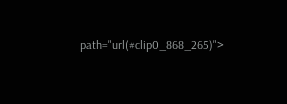path="url(#clip0_868_265)">